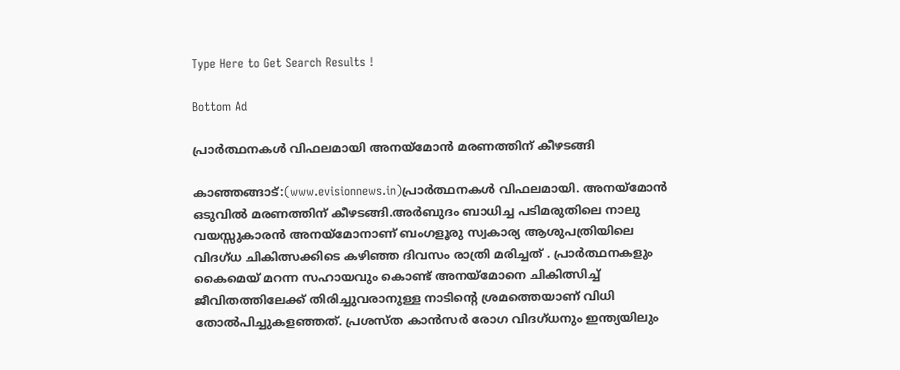Type Here to Get Search Results !

Bottom Ad

പ്രാർത്ഥനകൾ വിഫലമായി അനയ്‌മോന്‍ മരണത്തിന് കീഴടങ്ങി

കാഞ്ഞങ്ങാട്:(www.evisionnews.in)പ്രാർത്ഥനകൾ വിഫലമായി. അനയ്‌മോന്‍ ഒടുവില്‍ മരണത്തിന് കീഴടങ്ങി.അര്‍ബുദം ബാധിച്ച പടിമരുതിലെ നാലു വയസ്സുകാരന്‍ അനയ്മോനാണ് ബംഗളൂരു സ്വകാര്യ ആശുപത്രിയിലെ വിദഗ്ധ ചികിത്സക്കിടെ കഴിഞ്ഞ ദിവസം രാത്രി മരിച്ചത് . പ്രാര്‍ത്ഥനകളും കൈമെയ് മറന്ന സഹായവും കൊണ്ട് അനയ്‌മോനെ ചികിത്സിച്ച് ജീവിതത്തിലേക്ക് തിരിച്ചുവരാനുള്ള നാടിന്റെ ശ്രമത്തെയാണ് വിധി തോല്‍പിച്ചുകളഞ്ഞത്. പ്രശസ്ത കാന്‍സര്‍ രോഗ വിദഗ്ധനും ഇന്ത്യയിലും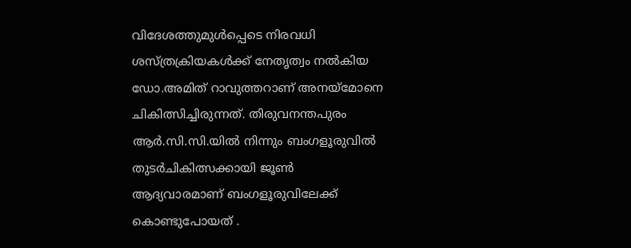വിദേശത്തുമുള്‍പ്പെടെ നിരവധി ശസ്ത്രക്രിയകള്‍ക്ക് നേതൃത്വം നല്‍കിയ ഡോ.അമിത് റാവുത്തറാണ് അനയ്‌മോനെ ചികിത്സിച്ചിരുന്നത്. തിരുവനന്തപുരം ആര്‍.സി.സി.യില്‍ നിന്നും ബംഗളൂരുവില്‍ തുടര്‍ചികിത്സക്കായി ജൂണ്‍ ആദ്യവാരമാണ് ബംഗളൂരുവിലേക്ക് കൊണ്ടുപോയത് .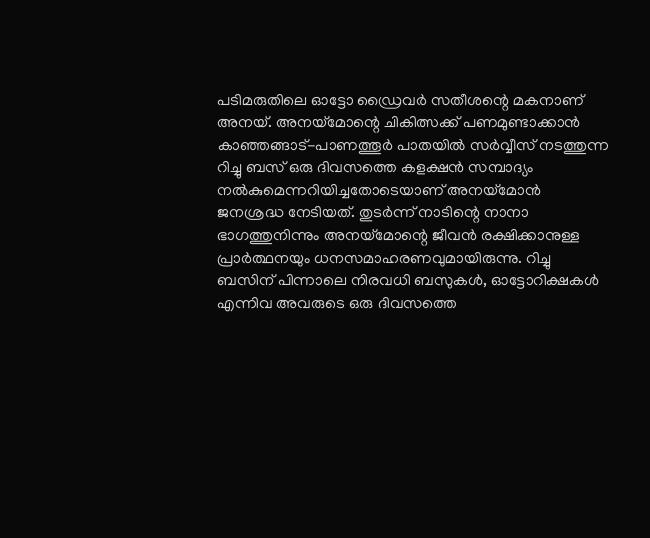പടിമരുതിലെ ഓട്ടോ ഡ്രൈവര്‍ സതീശന്റെ മകനാണ് അനയ്. അനയ്‌മോന്റെ ചികിത്സക്ക് പണമുണ്ടാക്കാന്‍ കാഞ്ഞങ്ങാട്-പാണത്തൂര്‍ പാതയില്‍ സര്‍വ്വീസ് നടത്തുന്ന റിച്ചു ബസ് ഒരു ദിവസത്തെ കളക്ഷന്‍ സമ്പാദ്യം നല്‍കുമെന്നറിയിച്ചതോടെയാണ് അനയ്‌മോന്‍ ജനശ്രദ്ധ നേടിയത്. തുടര്‍ന്ന് നാടിന്റെ നാനാ ഭാഗത്തുനിന്നും അനയ്‌മോന്റെ ജീവന്‍ രക്ഷിക്കാനുള്ള പ്രാര്‍ത്ഥനയും ധനസമാഹരണവുമായിരുന്നു. റിച്ചു ബസിന് പിന്നാലെ നിരവധി ബസുകള്‍, ഓട്ടോറിക്ഷകള്‍ എന്നിവ അവരുടെ ഒരു ദിവസത്തെ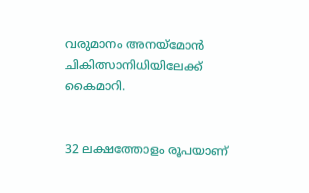വരുമാനം അനയ്‌മോന്‍ ചികിത്സാനിധിയിലേക്ക് കൈമാറി.


32 ലക്ഷത്തോളം രൂപയാണ്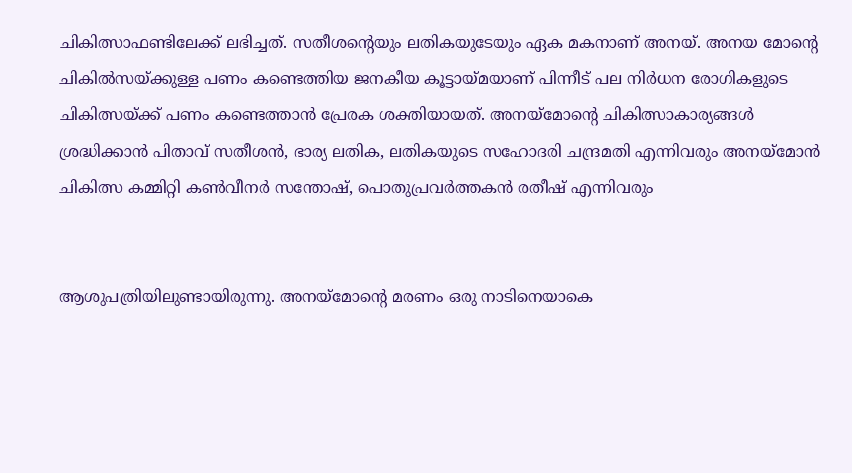ചികിത്സാഫണ്ടിലേക്ക് ലഭിച്ചത്. സതീശന്റെയും ലതികയുടേയും ഏക മകനാണ് അനയ്. അനയ മോന്റെ ചികില്‍സയ്ക്കുള്ള പണം കണ്ടെത്തിയ ജനകീയ കൂട്ടായ്മയാണ് പിന്നീട് പല നിര്‍ധന രോഗികളുടെ ചികിത്സയ്ക്ക് പണം കണ്ടെത്താന്‍ പ്രേരക ശക്തിയായത്. അനയ്‌മോന്റെ ചികിത്സാകാര്യങ്ങള്‍ ശ്രദ്ധിക്കാന്‍ പിതാവ് സതീശന്‍, ഭാര്യ ലതിക, ലതികയുടെ സഹോദരി ചന്ദ്രമതി എന്നിവരും അനയ്‌മോന്‍ ചികിത്സ കമ്മിറ്റി കണ്‍വീനര്‍ സന്തോഷ്, പൊതുപ്രവര്‍ത്തകന്‍ രതീഷ് എന്നിവരും


ആശുപത്രിയിലുണ്ടായിരുന്നു. അനയ്മോന്റെ മരണം ഒരു നാടിനെയാകെ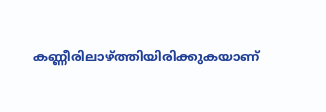കണ്ണീരിലാഴ്ത്തിയിരിക്കുകയാണ്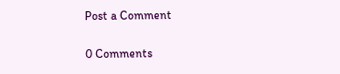Post a Comment

0 Comments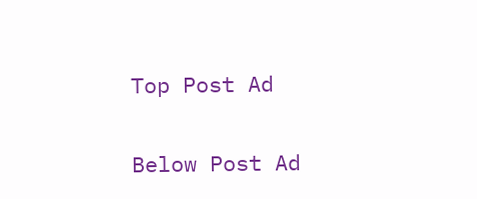Top Post Ad

Below Post Ad